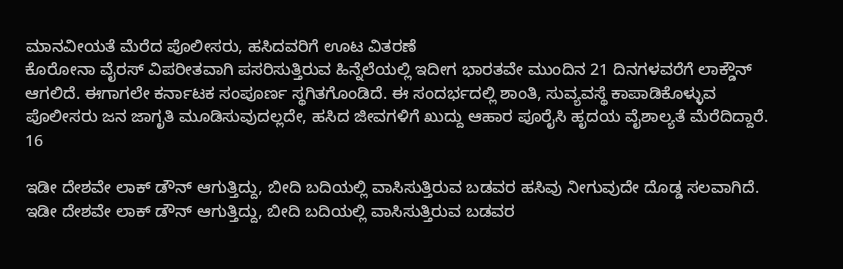ಮಾನವೀಯತೆ ಮೆರೆದ ಪೊಲೀಸರು, ಹಸಿದವರಿಗೆ ಊಟ ವಿತರಣೆ
ಕೊರೋನಾ ವೈರಸ್ ವಿಪರೀತವಾಗಿ ಪಸರಿಸುತ್ತಿರುವ ಹಿನ್ನೆಲೆಯಲ್ಲಿ ಇದೀಗ ಭಾರತವೇ ಮುಂದಿನ 21 ದಿನಗಳವರೆಗೆ ಲಾಕ್ಡೌನ್ ಆಗಲಿದೆ. ಈಗಾಗಲೇ ಕರ್ನಾಟಕ ಸಂಪೂರ್ಣ ಸ್ಥಗಿತಗೊಂಡಿದೆ. ಈ ಸಂದರ್ಭದಲ್ಲಿ ಶಾಂತಿ, ಸುವ್ಯವಸ್ಥೆ ಕಾಪಾಡಿಕೊಳ್ಳುವ ಪೊಲೀಸರು ಜನ ಜಾಗೃತಿ ಮೂಡಿಸುವುದಲ್ಲದೇ, ಹಸಿದ ಜೀವಗಳಿಗೆ ಖುದ್ದು ಆಹಾರ ಪೂರೈಸಿ ಹೃದಯ ವೈಶಾಲ್ಯತೆ ಮೆರೆದಿದ್ದಾರೆ.
16

ಇಡೀ ದೇಶವೇ ಲಾಕ್ ಡೌನ್ ಆಗುತ್ತಿದ್ದು, ಬೀದಿ ಬದಿಯಲ್ಲಿ ವಾಸಿಸುತ್ತಿರುವ ಬಡವರ ಹಸಿವು ನೀಗುವುದೇ ದೊಡ್ಡ ಸಲವಾಗಿದೆ.
ಇಡೀ ದೇಶವೇ ಲಾಕ್ ಡೌನ್ ಆಗುತ್ತಿದ್ದು, ಬೀದಿ ಬದಿಯಲ್ಲಿ ವಾಸಿಸುತ್ತಿರುವ ಬಡವರ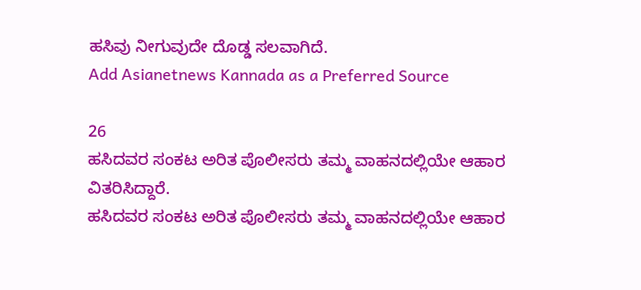ಹಸಿವು ನೀಗುವುದೇ ದೊಡ್ಡ ಸಲವಾಗಿದೆ.
Add Asianetnews Kannada as a Preferred Source

26
ಹಸಿದವರ ಸಂಕಟ ಅರಿತ ಪೊಲೀಸರು ತಮ್ಮ ವಾಹನದಲ್ಲಿಯೇ ಆಹಾರ ವಿತರಿಸಿದ್ದಾರೆ.
ಹಸಿದವರ ಸಂಕಟ ಅರಿತ ಪೊಲೀಸರು ತಮ್ಮ ವಾಹನದಲ್ಲಿಯೇ ಆಹಾರ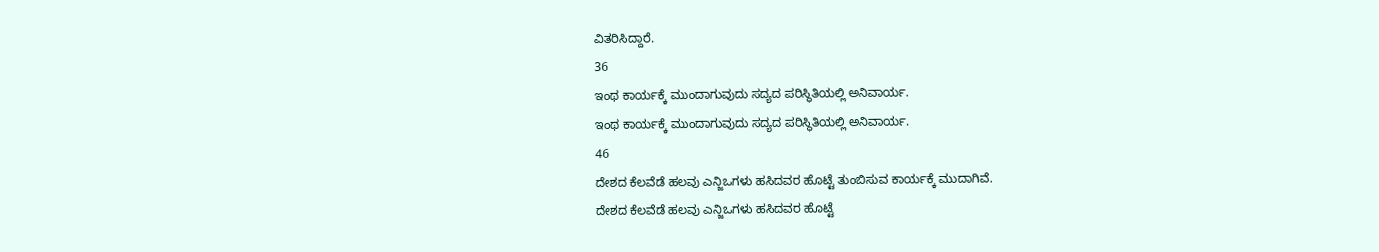ವಿತರಿಸಿದ್ದಾರೆ.
36
ಇಂಥ ಕಾರ್ಯಕ್ಕೆ ಮುಂದಾಗುವುದು ಸದ್ಯದ ಪರಿಸ್ಥಿತಿಯಲ್ಲಿ ಅನಿವಾರ್ಯ.
ಇಂಥ ಕಾರ್ಯಕ್ಕೆ ಮುಂದಾಗುವುದು ಸದ್ಯದ ಪರಿಸ್ಥಿತಿಯಲ್ಲಿ ಅನಿವಾರ್ಯ.
46
ದೇಶದ ಕೆಲವೆಡೆ ಹಲವು ಎನ್ಜಿಒಗಳು ಹಸಿದವರ ಹೊಟ್ಟೆ ತುಂಬಿಸುವ ಕಾರ್ಯಕ್ಕೆ ಮುದಾಗಿವೆ.
ದೇಶದ ಕೆಲವೆಡೆ ಹಲವು ಎನ್ಜಿಒಗಳು ಹಸಿದವರ ಹೊಟ್ಟೆ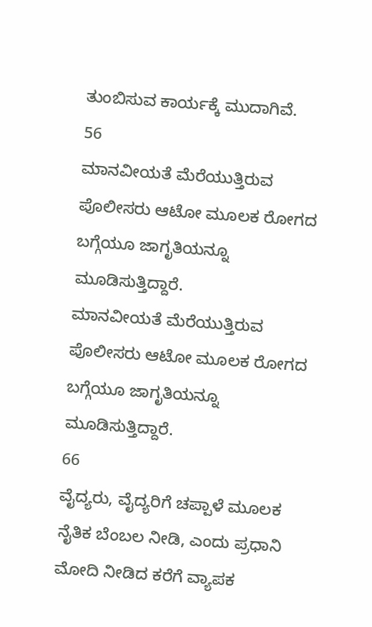ತುಂಬಿಸುವ ಕಾರ್ಯಕ್ಕೆ ಮುದಾಗಿವೆ.
56
ಮಾನವೀಯತೆ ಮೆರೆಯುತ್ತಿರುವ ಪೊಲೀಸರು ಆಟೋ ಮೂಲಕ ರೋಗದ ಬಗ್ಗೆಯೂ ಜಾಗೃತಿಯನ್ನೂ ಮೂಡಿಸುತ್ತಿದ್ದಾರೆ.
ಮಾನವೀಯತೆ ಮೆರೆಯುತ್ತಿರುವ ಪೊಲೀಸರು ಆಟೋ ಮೂಲಕ ರೋಗದ ಬಗ್ಗೆಯೂ ಜಾಗೃತಿಯನ್ನೂ ಮೂಡಿಸುತ್ತಿದ್ದಾರೆ.
66
ವೈದ್ಯರು, ವೈದ್ಯರಿಗೆ ಚಪ್ಪಾಳೆ ಮೂಲಕ ನೈತಿಕ ಬೆಂಬಲ ನೀಡಿ, ಎಂದು ಪ್ರಧಾನಿ ಮೋದಿ ನೀಡಿದ ಕರೆಗೆ ವ್ಯಾಪಕ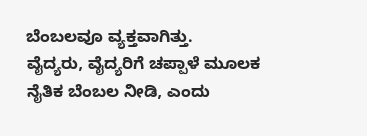ಬೆಂಬಲವೂ ವ್ಯಕ್ತವಾಗಿತ್ತು.
ವೈದ್ಯರು, ವೈದ್ಯರಿಗೆ ಚಪ್ಪಾಳೆ ಮೂಲಕ ನೈತಿಕ ಬೆಂಬಲ ನೀಡಿ, ಎಂದು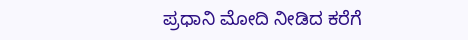ಪ್ರಧಾನಿ ಮೋದಿ ನೀಡಿದ ಕರೆಗೆ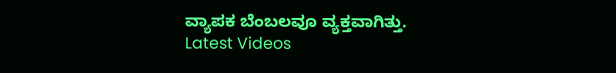ವ್ಯಾಪಕ ಬೆಂಬಲವೂ ವ್ಯಕ್ತವಾಗಿತ್ತು.
Latest Videos